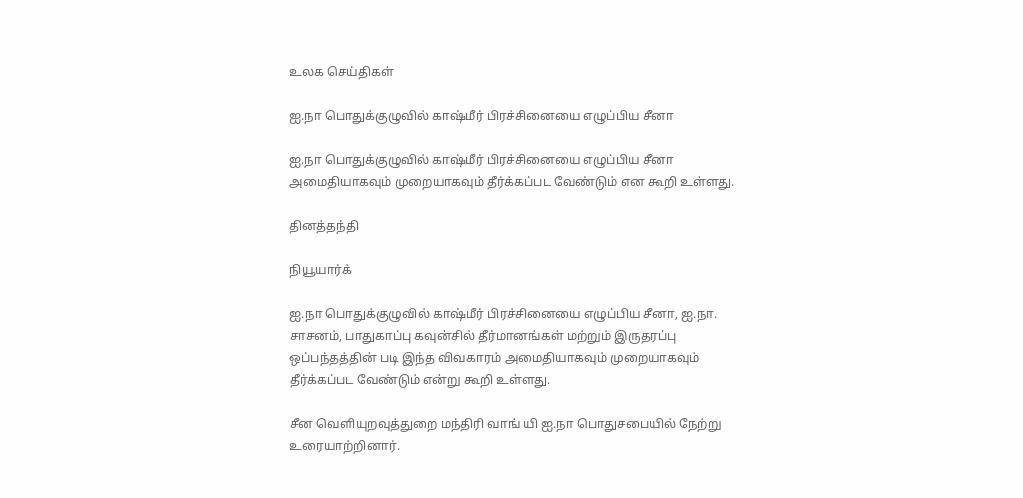உலக செய்திகள்

ஐ.நா பொதுக்குழுவில் காஷ்மீர் பிரச்சினையை எழுப்பிய சீனா

ஐ.நா பொதுக்குழுவில் காஷ்மீர் பிரச்சினையை எழுப்பிய சீனா அமைதியாகவும் முறையாகவும் தீர்க்கப்பட வேண்டும் என கூறி உள்ளது.

தினத்தந்தி

நியூயார்க்

ஐ.நா பொதுக்குழுவில் காஷ்மீர் பிரச்சினையை எழுப்பிய சீனா, ஐ.நா. சாசனம், பாதுகாப்பு கவுன்சில் தீர்மானங்கள் மற்றும் இருதரப்பு ஒப்பந்தத்தின் படி இந்த விவகாரம் அமைதியாகவும் முறையாகவும் தீர்க்கப்பட வேண்டும் என்று கூறி உள்ளது.

சீன வெளியுறவுத்துறை மந்திரி வாங் யி ஐ.நா பொதுசபையில் நேற்று உரையாற்றினார்.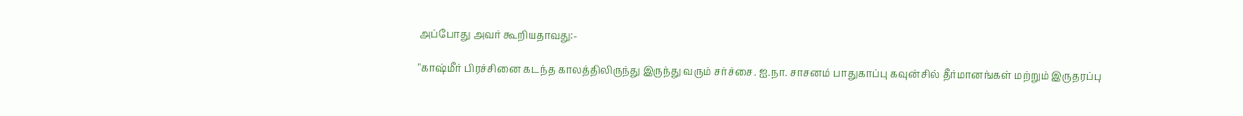அப்போது அவர் கூறியதாவது:-

"காஷ்மீர் பிரச்சினை கடந்த காலத்திலிருந்து இருந்து வரும் சர்ச்சை. ஐ.நா. சாசனம் பாதுகாப்பு கவுன்சில் தீர்மானங்கள் மற்றும் இருதரப்பு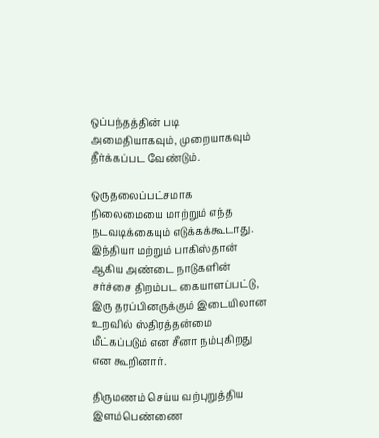ஒப்பந்தத்தின் படி அமைதியாகவும், முறையாகவும் தீர்க்கப்பட வேண்டும்.

ஒருதலைப்பட்சமாக நிலைமையை மாற்றும் எந்த நடவடிக்கையும் எடுக்கக்கூடாது. இந்தியா மற்றும் பாகிஸ்தான் ஆகிய அண்டை நாடுகளின் சர்ச்சை திறம்பட கையாளப்பட்டு, இரு தரப்பினருக்கும் இடையிலான உறவில் ஸ்திரத்தன்மை மீட்கப்படும் என சீனா நம்புகிறது என கூறினார்.

திருமணம் செய்ய வற்புறுத்திய இளம்பெண்ணை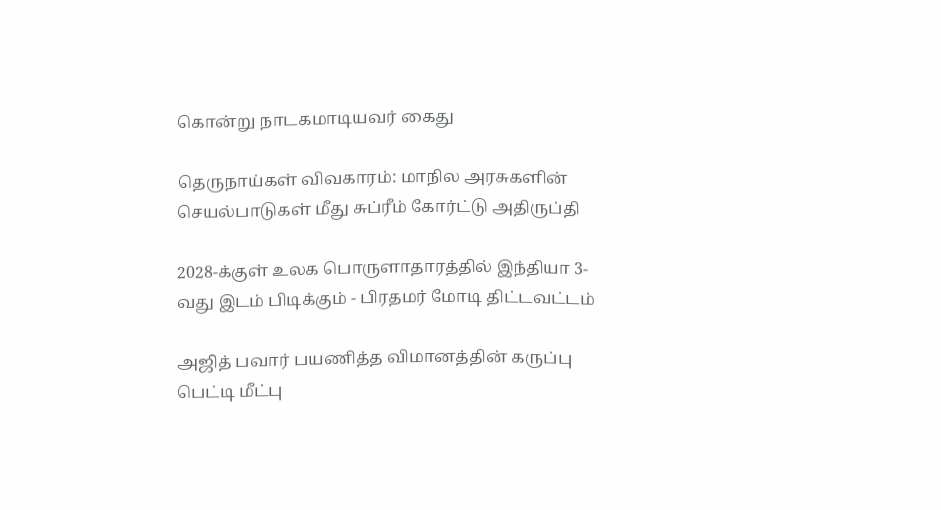கொன்று நாடகமாடியவர் கைது

தெருநாய்கள் விவகாரம்: மாநில அரசுகளின் செயல்பாடுகள் மீது சுப்ரீம் கோர்ட்டு அதிருப்தி

2028-க்குள் உலக பொருளாதாரத்தில் இந்தியா 3-வது இடம் பிடிக்கும் - பிரதமர் மோடி திட்டவட்டம்

அஜித் பவார் பயணித்த விமானத்தின் கருப்பு பெட்டி மீட்பு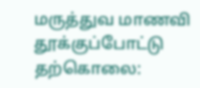மருத்துவ மாணவி தூக்குப்போட்டு தற்கொலை: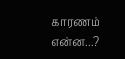காரணம் என்ன...?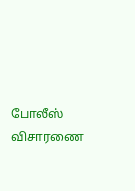போலீஸ் விசாரணை